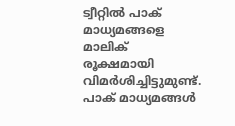ട്വീറ്റില്‍ പാക് മാധ്യമങ്ങളെ മാലിക് രൂക്ഷമായി വിമര്‍ശിച്ചിട്ടുമുണ്ട്. പാക് മാധ്യമങ്ങള്‍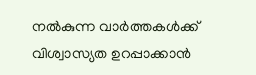നല്‍കുന്ന വാര്‍ത്തകള്‍ക്ക് വിശ്വാസ്യത ഉറപ്പാക്കാന്‍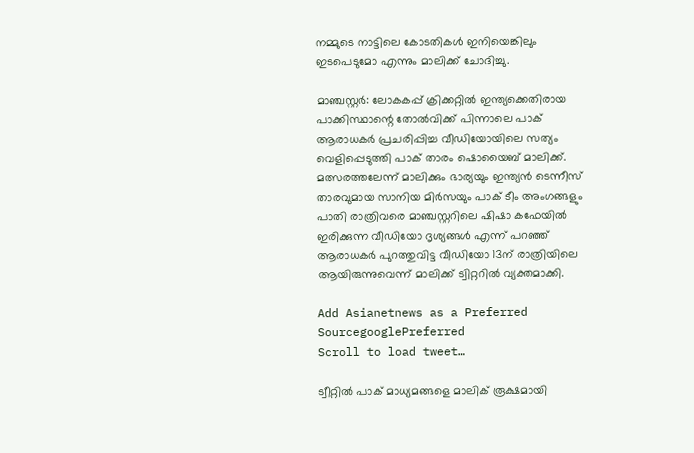നമ്മുടെ നാട്ടിലെ കോടതികള്‍ ഇനിയെങ്കിലും ഇടപെടുമോ എന്നും മാലിക്ക് ചോദിച്ചു.

മാഞ്ചസ്റ്റര്‍: ലോകകപ്പ് ക്രിക്കറ്റില്‍ ഇന്ത്യക്കെതിരായ പാക്കിസ്ഥാന്റെ തോല്‍വിക്ക് പിന്നാലെ പാക് ആരാധകര്‍ പ്രചരിപ്പിച്ച വീഡിയോയിലെ സത്യം വെളിപ്പെടുത്തി പാക് താരം ഷൊയൈബ് മാലിക്ക്. മത്സരത്തലേന്ന് മാലിക്കും ഭാര്യയും ഇന്ത്യന്‍ ടെന്നീസ് താരവുമായ സാനിയ മിര്‍സയും പാക് ടീം അംഗങ്ങളും പാതി രാത്രിവരെ മാഞ്ചസ്റ്ററിലെ ഷിഷാ കഫേയില്‍ ഇരിക്കുന്ന വീഡിയോ ദൃശ്യങ്ങള്‍ എന്ന് പറഞ്ഞ് ആരാധകര്‍ പുറത്തുവിട്ട വീഡിയോ 13ന് രാത്രിയിലെ ആയിരുന്നുവെന്ന് മാലിക്ക് ട്വിറ്ററില്‍ വ്യക്തമാക്കി.

Add Asianetnews as a Preferred SourcegooglePreferred
Scroll to load tweet…

ട്വീറ്റില്‍ പാക് മാധ്യമങ്ങളെ മാലിക് രൂക്ഷമായി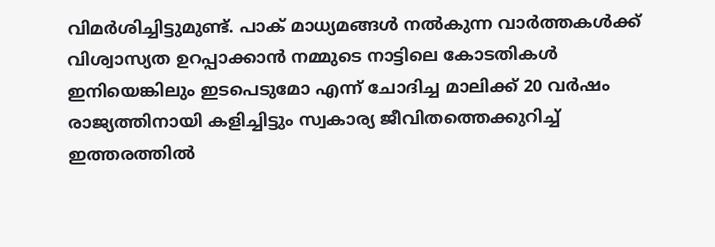വിമര്‍ശിച്ചിട്ടുമുണ്ട്. പാക് മാധ്യമങ്ങള്‍ നല്‍കുന്ന വാര്‍ത്തകള്‍ക്ക് വിശ്വാസ്യത ഉറപ്പാക്കാന്‍ നമ്മുടെ നാട്ടിലെ കോടതികള്‍ ഇനിയെങ്കിലും ഇടപെടുമോ എന്ന് ചോദിച്ച മാലിക്ക് 20 വര്‍ഷം രാജ്യത്തിനായി കളിച്ചിട്ടും സ്വകാര്യ ജീവിതത്തെക്കുറിച്ച് ഇത്തരത്തില്‍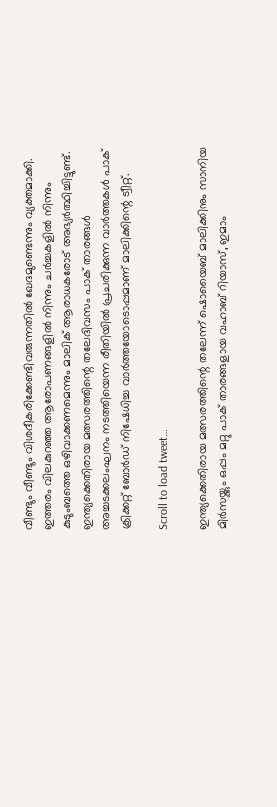വീണ്ടും വീണ്ടും വിശദീകരിക്കേണ്ടിവരുന്നതില്‍ ഖേദമുണ്ടെന്നും വ്യക്തമാക്കി. ഇത്തരം വിലകുറഞ്ഞ ആരോപണങ്ങളില്‍ നിന്നും ചര്‍ച്ചകളില്‍ നിന്നും കുടുംബത്തെ ഒഴിവാക്കണമെന്നും മാലിക് ആരാധകരോട് അഭ്യര്‍ത്ഥിച്ചിട്ടുണ്ട്. ഇന്ത്യക്കെതിരായ മത്സരത്തിന്റെ തലേദിവസം പാക് താരങ്ങള്‍ അച്ചടക്കലംഘനം നടത്തിയെന്ന രീതിയില്‍ പ്രചരിക്കുന്ന വാര്‍ത്തകള്‍ പാക് ക്രിക്കറ്റ് ബോര്‍ഡ് നിഷേധിച്ച വാര്‍ത്തയോടൊപ്പമാണ് മാലിക്കിന്റെ ട്വീറ്റ്.

Scroll to load tweet…

ഇന്ത്യക്കെതിരായ മത്സരത്തിന്റെ തലേന്ന് ഷൊയൈബ് മാലിക്കിനും സാനിയ മിര്‍സയ്ക്കും ഒപ്പം മറ്റു പാക് താരങ്ങളായ വഹാബ് റിയാസ്, ഇമാം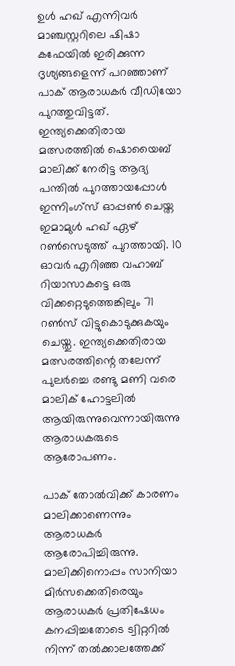ഉള്‍ ഹഖ് എന്നിവര്‍ മാഞ്ചസ്റ്ററിലെ ഷിഷാ കഫേയില്‍ ഇരിക്കുന്ന ദൃശ്യങ്ങളെന്ന് പറഞ്ഞാണ് പാക് ആരാധകര്‍ വീഡിയോ പുറത്തുവിട്ടത്. ഇന്ത്യക്കെതിരായ മത്സരത്തില്‍ ഷൊയൈബ് മാലിക്ക് നേരിട്ട ആദ്യ പന്തില്‍ പുറത്തായപ്പോള്‍ ഇന്നിംഗ്സ് ഓപ്പണ്‍ ചെയ്ത ഇമാമുള്‍ ഹഖ് ഏഴ് റണ്‍സെടുത്ത് പുറത്തായി. 10 ഓവര്‍ എറിഞ്ഞ വഹാബ് റിയാസാകട്ടെ ഒരു വിക്കറ്റെടുത്തെങ്കിലും 71 റണ്‍സ് വിട്ടുകൊടുക്കുകയും ചെയ്തു. ഇന്ത്യക്കെതിരായ മത്സരത്തിന്റെ തലേന്ന് പുലര്‍ച്ചെ രണ്ടു മണി വരെ മാലിക് ഹോട്ടലില്‍ ആയിരുന്നുവെന്നായിരുന്നു ആരാധകരുടെ ആരോപണം.

പാക് തോല്‍വിക്ക് കാരണം മാലിക്കാണെന്നും ആരാധകര്‍ ആരോപിച്ചിരുന്നു. മാലിക്കിനൊപ്പം സാനിയാ മിര്‍സക്കെതിരെയും ആരാധകര്‍ പ്രതിഷേധം കനപ്പിച്ചതോടെ ട്വിറ്ററില്‍ നിന്ന് തല്‍ക്കാലത്തേക്ക്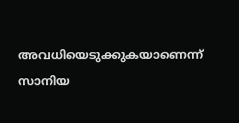അവധിയെടുക്കുകയാണെന്ന് സാനിയ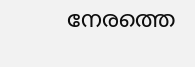നേരത്തെ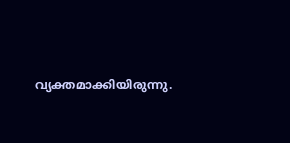വ്യക്തമാക്കിയിരുന്നു.